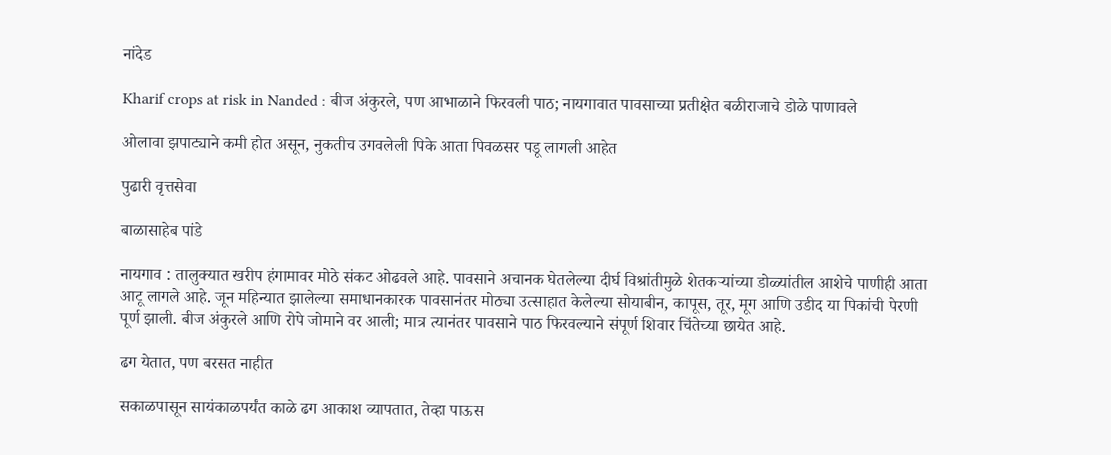नांदेड

Kharif crops at risk in Nanded : बीज अंकुरले, पण आभाळाने फिरवली पाठ; नायगावात पावसाच्या प्रतीक्षेत बळीराजाचे डोळे पाणावले

ओलावा झपाट्याने कमी होत असून, नुकतीच उगवलेली पिके आता पिवळसर पडू लागली आहेत

पुढारी वृत्तसेवा

बाळासाहेब पांडे

नायगाव : तालुक्यात खरीप हंगामावर मोठे संकट ओढवले आहे. पावसाने अचानक घेतलेल्या दीर्घ विश्रांतीमुळे शेतकऱ्यांच्या डोळ्यांतील आशेचे पाणीही आता आटू लागले आहे. जून महिन्यात झालेल्या समाधानकारक पावसानंतर मोठ्या उत्साहात केलेल्या सोयाबीन, कापूस, तूर, मूग आणि उडीद या पिकांची पेरणी पूर्ण झाली. बीज अंकुरले आणि रोपे जोमाने वर आली; मात्र त्यानंतर पावसाने पाठ फिरवल्याने संपूर्ण शिवार चिंतेच्या छायेत आहे.

ढग येतात, पण बरसत नाहीत

सकाळपासून सायंकाळपर्यंत काळे ढग आकाश व्यापतात, तेव्हा पाऊस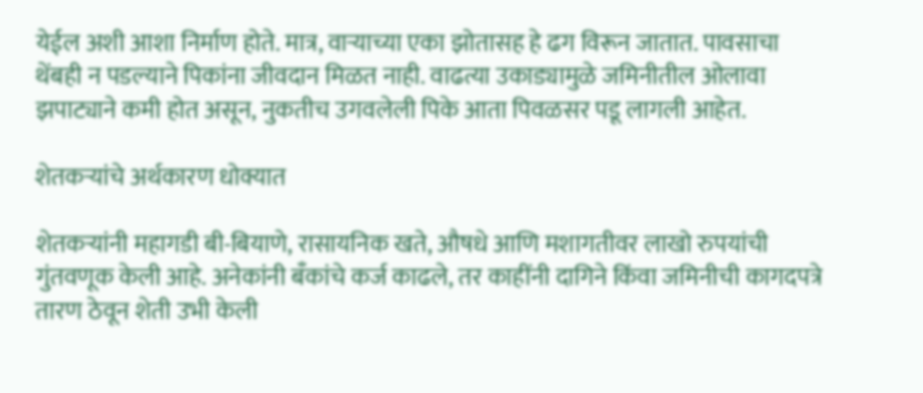येईल अशी आशा निर्माण होते. मात्र, वाऱ्याच्या एका झोतासह हे ढग विरून जातात. पावसाचा थेंबही न पडल्याने पिकांना जीवदान मिळत नाही. वाढत्या उकाड्यामुळे जमिनीतील ओलावा झपाट्याने कमी होत असून, नुकतीच उगवलेली पिके आता पिवळसर पडू लागली आहेत.

शेतकऱ्यांचे अर्थकारण धोक्यात

शेतकऱ्यांनी महागडी बी-बियाणे, रासायनिक खते, औषधे आणि मशागतीवर लाखो रुपयांची गुंतवणूक केली आहे. अनेकांनी बँकांचे कर्ज काढले, तर काहींनी दागिने किंवा जमिनीची कागदपत्रे तारण ठेवून शेती उभी केली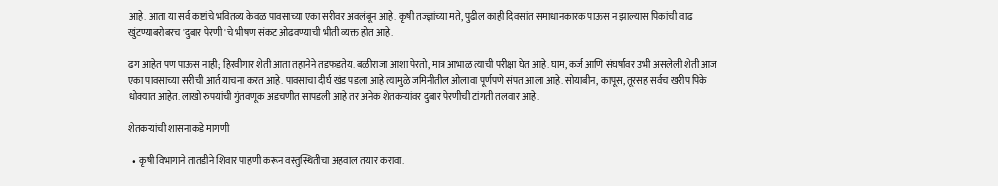आहे. आता या सर्व कष्टांचे भवितव्य केवळ पावसाच्या एका सरीवर अवलंबून आहे. कृषी तज्ज्ञांच्या मते, पुढील काही दिवसांत समाधानकारक पाऊस न झाल्यास पिकांची वाढ खुंटण्याबरोबरच 'दुबार पेरणी'चे भीषण संकट ओढवण्याची भीती व्यक्त होत आहे.

ढग आहेत पण पाऊस नाही; हिरवीगार शेती आता तहानेने तडफडतेय. बळीराजा आशा पेरतो, मात्र आभाळ त्याची परीक्षा घेत आहे. घाम, कर्ज आणि संघर्षावर उभी असलेली शेती आज एका पावसाच्या सरीची आर्त याचना करत आहे. पावसाचा दीर्घ खंड पडला आहे त्यामुळे जमिनीतील ओलावा पूर्णपणे संपत आला आहे. सोयाबीन, कापूस, तूरसह सर्वच खरीप पिके धोक्यात आहेत. लाखो रुपयांची गुंतवणूक अडचणीत सापडली आहे तर अनेक शेतकऱ्यांवर दुबार पेरणीची टांगती तलवार आहे.

शेतकऱ्यांची शासनाकडे मागणी

  • कृषी विभागाने तातडीने शिवार पाहणी करून वस्तुस्थितीचा अहवाल तयार करावा.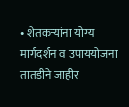• शेतकऱ्यांना योग्य मार्गदर्शन व उपाययोजना तातडीने जाहीर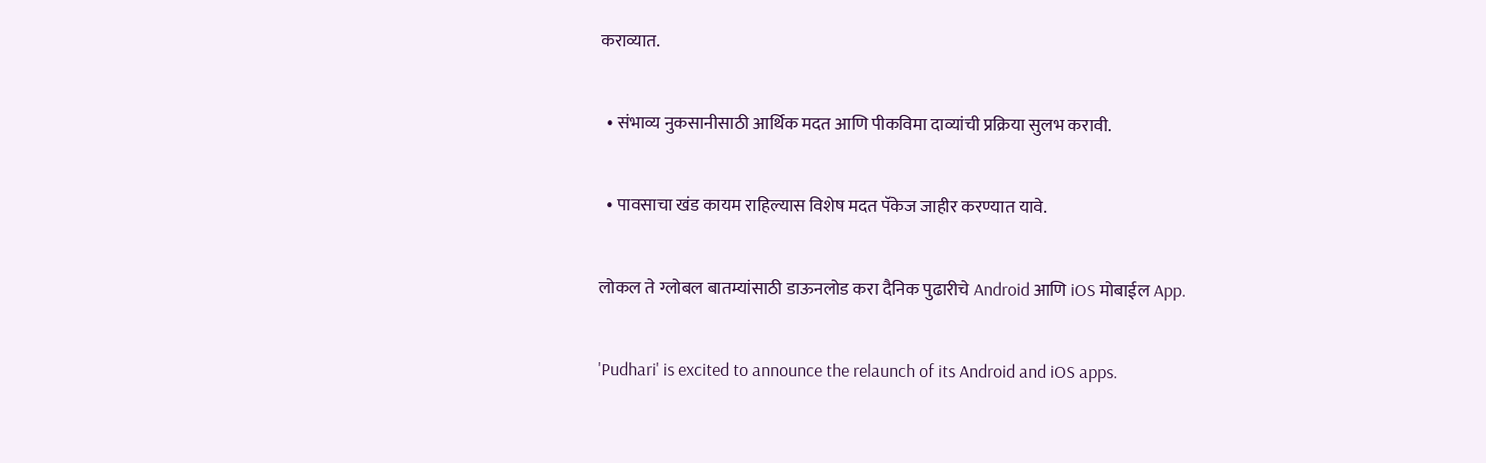कराव्यात.

  • संभाव्य नुकसानीसाठी आर्थिक मदत आणि पीकविमा दाव्यांची प्रक्रिया सुलभ करावी.

  • पावसाचा खंड कायम राहिल्यास विशेष मदत पॅकेज जाहीर करण्यात यावे.

लोकल ते ग्लोबल बातम्यांसाठी डाऊनलोड करा दैनिक पुढारीचे Android आणि iOS मोबाईल App.

'Pudhari' is excited to announce the relaunch of its Android and iOS apps.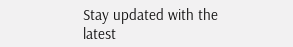Stay updated with the latest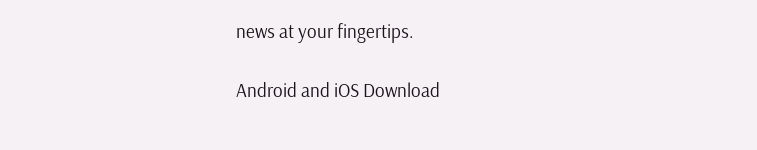news at your fingertips.

Android and iOS Download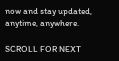now and stay updated, anytime, anywhere.

SCROLL FOR NEXT